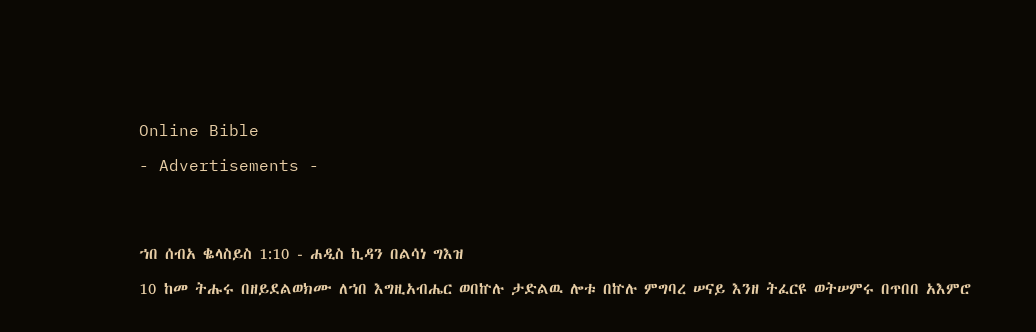Online Bible

- Advertisements -




ኀበ ሰብአ ቈላስይስ 1:10 - ሐዲስ ኪዳን በልሳነ ግእዝ

10 ከመ ትሑሩ በዘይደልወክሙ ለኀበ እግዚአብሔር ወበኵሉ ታድልዉ ሎቱ በኵሉ ምግባረ ሠናይ እንዘ ትፈርዩ ወትሠምሩ በጥበበ አእምሮ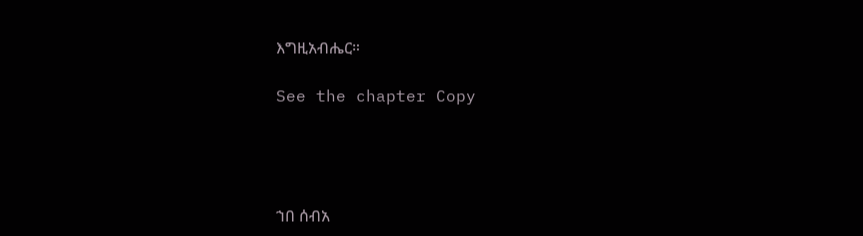እግዚአብሔር።

See the chapter Copy




ኀበ ሰብአ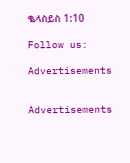ቈላስይስ 1:10

Follow us:

Advertisements


Advertisements